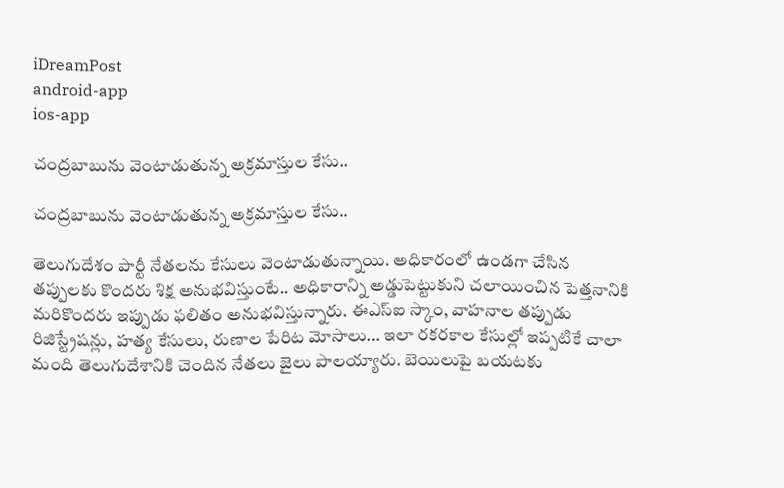iDreamPost
android-app
ios-app

చంద్ర‌బాబును వెంటాడుతున్న అక్ర‌మాస్తుల కేసు..

చంద్ర‌బాబును వెంటాడుతున్న అక్ర‌మాస్తుల కేసు..

తెలుగుదేశం పార్టీ నేత‌ల‌ను కేసులు వెంటాడుతున్నాయి. అధికారంలో ఉండ‌గా చేసిన త‌ప్పుల‌కు కొంద‌రు శిక్ష అనుభ‌విస్తుంటే.. అధికారాన్ని అడ్డుపెట్టుకుని చ‌లాయించిన పెత్త‌నానికి మ‌రికొంద‌రు ఇప్పుడు ఫ‌లితం అనుభ‌విస్తున్నారు. ఈఎస్ఐ స్కాం, వాహ‌నాల త‌ప్పుడు రిజిస్ట్రేష‌న్లు, హ‌త్య కేసులు, రుణాల పేరిట మోసాలు… ఇలా ర‌క‌ర‌కాల కేసుల్లో ఇప్ప‌టికే చాలా మంది తెలుగుదేశానికి చెందిన నేత‌లు జైలు పాల‌య్యారు. బెయిలుపై బ‌య‌ట‌కు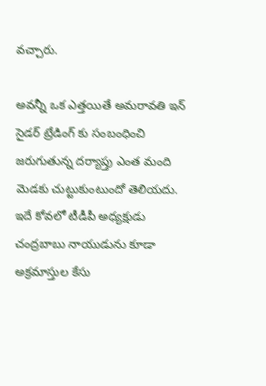వ‌చ్చారు.

అవ‌న్నీ ఒక ఎత్త‌యితే అమ‌రావ‌తి ఇన్ సైడ‌ర్ ట్రేడింగ్ కు సంబంధించి జ‌రుగుతున్న ద‌ర్యాప్తు ఎంత మంది మెడ‌కు చుట్టుకుంటుందో తెలియ‌దు. ఇదే కోవ‌లో టీడీపీ అధ్యక్షుడు చంద్రబాబు నాయుడును కూడా అక్ర‌మాస్తుల కేసు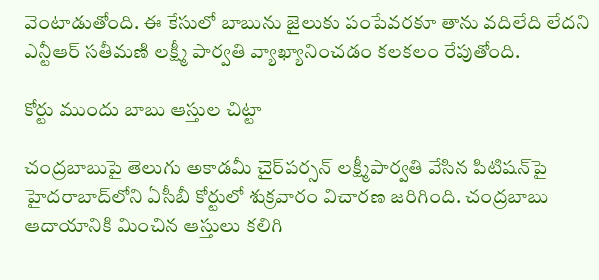వెంటాడుతోంది. ఈ కేసులో బాబును జైలుకు పంపేవరకూ తాను వదిలేది లేదని ఎన్టీఆర్‌ సతీమణి లక్ష్మీ పార్వతి వ్యాఖ్యానించ‌డం క‌ల‌క‌లం రేపుతోంది.

కోర్టు ముందు బాబు ఆస్తుల చిట్టా

చంద్రబాబుపై తెలుగు అకాడమీ చైర్‌పర్సన్‌ లక్ష్మీపార్వతి వేసిన పిటిషన్‌పై హైదరాబాద్‌లోని ఏసీబీ కోర్టులో శుక్రవారం విచారణ జరిగింది. చంద్రబాబు ఆదాయానికి మించిన ఆస్తులు కలిగి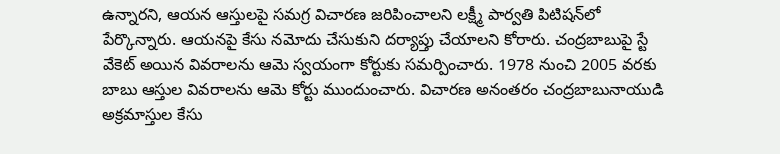ఉన్నారని, ఆయన ఆస్తులపై సమగ్ర విచారణ జరిపించాలని లక్ష్మీ పార్వతి పిటిషన్‌లో పేర్కొన్నారు. ఆయనపై కేసు నమోదు చేసుకుని దర్యాప్తు చేయాలని కోరారు. చంద్రబాబుపై స్టే వేకెట్‌ అయిన వివరాలను ఆమె స్వయంగా కోర్టుకు సమర్పించారు. 1978 నుంచి 2005 వరకు బాబు ఆస్తుల వివరాలను ఆమె కోర్టు ముందుంచారు. విచార‌ణ అనంత‌రం చంద్రబాబునాయుడి అక్రమాస్తుల కేసు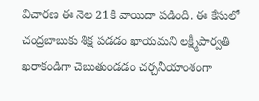విచారణ ఈ నెల 21కి వాయిదా పడింది. ఈ కేసులో చంద్ర‌బాబుకు శిక్ష ప‌డ‌డం ఖాయ‌మ‌ని ల‌క్ష్మీపార్వ‌తి ఖ‌రాకండిగా చెబుతుండ‌డం చ‌ర్చ‌నీయాంశంగా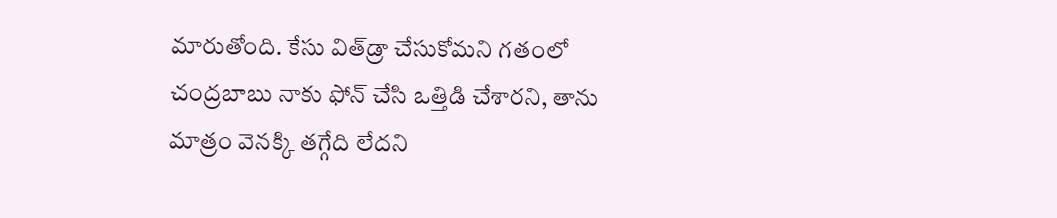మారుతోంది. కేసు విత్‌డ్రా చేసుకోమని గతంలో చంద్రబాబు నాకు ఫోన్‌ చేసి ఒత్తిడి చేశారని, తాను మాత్రం వెన‌క్కి త‌గ్గేది లేద‌ని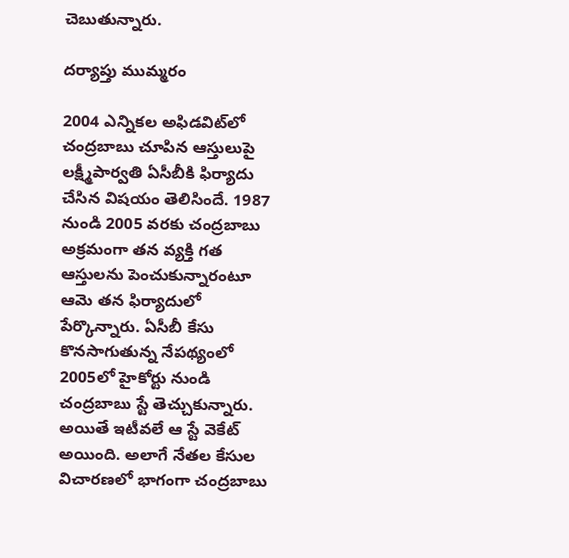చెబుతున్నారు.

ద‌ర్యాప్తు ముమ్మ‌రం

2004 ఎన్నికల అఫిడవిట్‌లో చంద్రబాబు చూపిన ఆస్తులుపై లక్ష్మీపార్వతి ఏసీబీకి ఫిర్యాదు చేసిన విషయం తెలిసిందే. 1987 నుండి 2005 వరకు చంద్రబాబు అక్రమంగా తన వ్యక్తి గత ఆస్తులను పెంచుకున్నారంటూ ఆమె తన ఫిర్యాదులో పేర్కొన్నారు. ఏసీబీ కేసు కొనసాగుతున్న నేపథ్యంలో 2005లో హైకోర్టు నుండి చంద్రబాబు స్టే తెచ్చుకున్నారు. అయితే ఇటీవలే ఆ స్టే వెకేట్‌ అయింది. అలాగే నేతల కేసుల విచారణలో భాగంగా చంద్రబాబు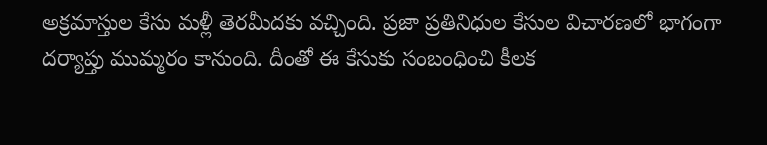అక్రమాస్తుల కేసు మళ్లీ తెరమీదకు వచ్చింది. ప్రజా ప్రతినిధుల కేసుల విచారణలో భాగంగా దర్యాప్తు ముమ్మరం కానుంది. దీంతో ఈ కేసుకు సంబంధించి కీల‌క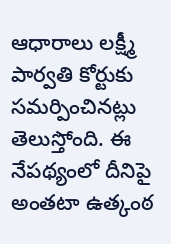ఆధారాలు ల‌క్ష్మీ పార్వ‌తి కోర్టుకు స‌మ‌ర్పించిన‌ట్లు తెలుస్తోంది. ఈ నేప‌థ్యంలో దీనిపై అంత‌టా ఉత్కంఠ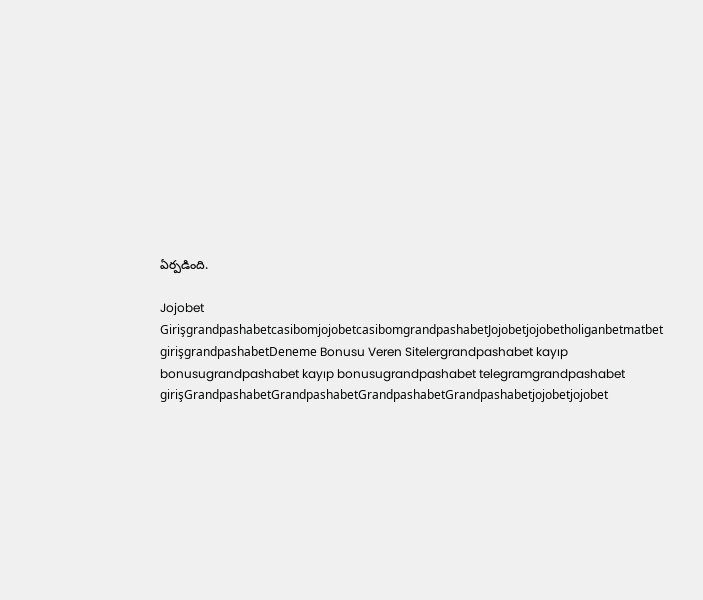ఏర్ప‌డింది.

Jojobet GirişgrandpashabetcasibomjojobetcasibomgrandpashabetJojobetjojobetholiganbetmatbet girişgrandpashabetDeneme Bonusu Veren Sitelergrandpashabet kayıp bonusugrandpashabet kayıp bonusugrandpashabet telegramgrandpashabet girişGrandpashabetGrandpashabetGrandpashabetGrandpashabetjojobetjojobet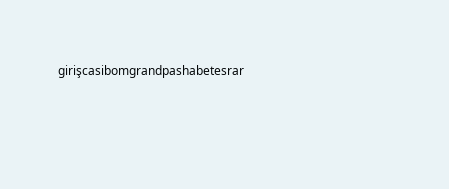girişcasibomgrandpashabetesrar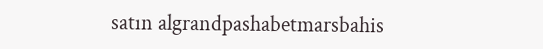satın algrandpashabetmarsbahis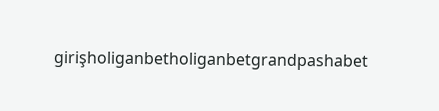girişholiganbetholiganbetgrandpashabet